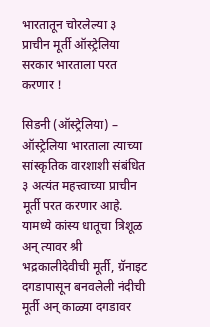भारतातून चोरलेल्या ३ प्राचीन मूर्ती ऑस्ट्रेलिया सरकार भारताला परत करणार !

सिडनी (ऑस्ट्रेलिया) – ऑस्ट्रेलिया भारताला त्याच्या सांस्कृतिक वारशाशी संबंधित ३ अत्यंत महत्त्वाच्या प्राचीन मूर्ती परत करणार आहे. यामध्ये कांस्य धातूचा त्रिशूळ अन् त्यावर श्री भद्रकालीदेवीची मूर्ती, ग्रॅनाइट दगडापासून बनवलेली नंदीची मूर्ती अन् काळ्या दगडावर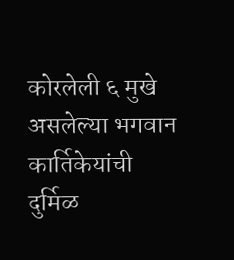कोरलेली ६ मुखे असलेल्या भगवान कार्तिकेयांची दुर्मिळ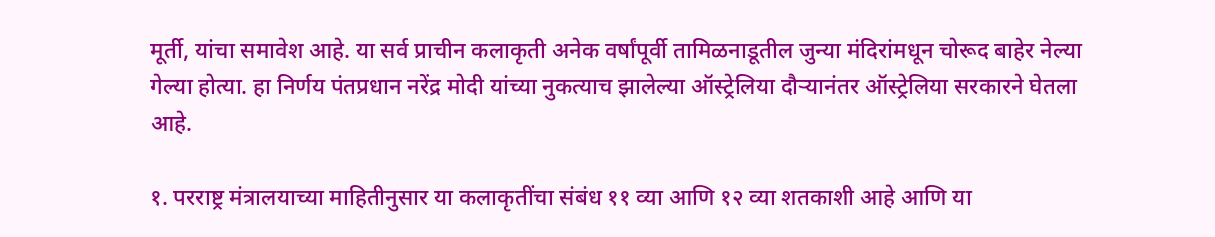मूर्ती, यांचा समावेश आहे. या सर्व प्राचीन कलाकृती अनेक वर्षांपूर्वी तामिळनाडूतील जुन्या मंदिरांमधून चोरूद बाहेर नेल्या गेल्या होत्या. हा निर्णय पंतप्रधान नरेंद्र मोदी यांच्या नुकत्याच झालेल्या ऑस्ट्रेलिया दौर्‍यानंतर ऑस्ट्रेलिया सरकारने घेतला आहे.

१. परराष्ट्र मंत्रालयाच्या माहितीनुसार या कलाकृतींचा संबंध ११ व्या आणि १२ व्या शतकाशी आहे आणि या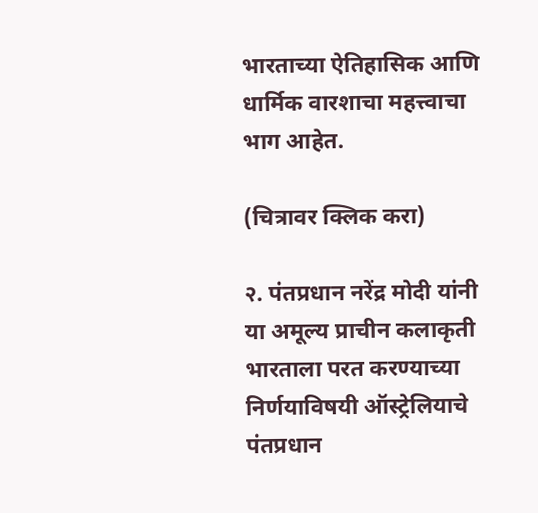भारताच्या ऐतिहासिक आणि धार्मिक वारशाचा महत्त्वाचा भाग आहेत.

(चित्रावर क्लिक करा)

२. पंतप्रधान नरेंद्र मोदी यांनी या अमूल्य प्राचीन कलाकृती भारताला परत करण्याच्या निर्णयाविषयी ऑस्ट्रेलियाचे पंतप्रधान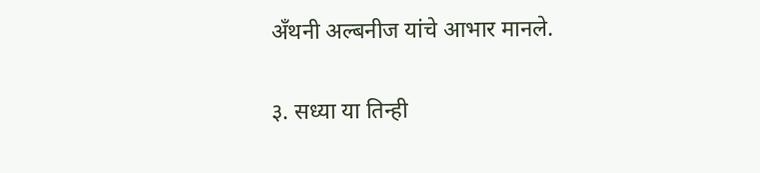अँथनी अल्बनीज यांचे आभार मानले.

३. सध्या या तिन्ही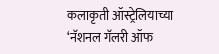कलाकृती ऑस्ट्रेलियाच्या ‘नॅशनल गॅलरी ऑफ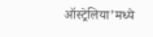ऑस्ट्रेलिया’मध्ये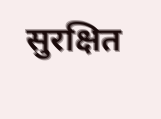सुरक्षित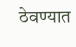ठेवण्यात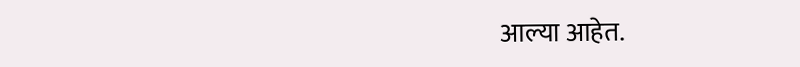आल्या आहेत.